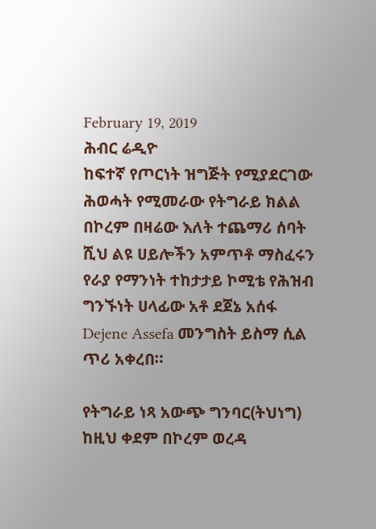February 19, 2019
ሕብር ሬዲዮ
ከፍተኛ የጦርነት ዝግጅት የሚያደርገው ሕወሓት የሚመራው የትግራይ ክልል በኮረም በዛሬው እለት ተጨማሪ ሰባት ሺህ ልዩ ሀይሎችን አምጥቶ ማስፈሩን የራያ የማንነት ተከታታይ ኮሚቴ የሕዝብ ግንኙነት ሀላፊው አቶ ደጀኔ አሰፋ Dejene Assefa መንግስት ይስማ ሲል ጥሪ አቀረበ።

የትግራይ ነጻ አውጭ ግንባር(ትህነግ) ከዚህ ቀደም በኮረም ወረዳ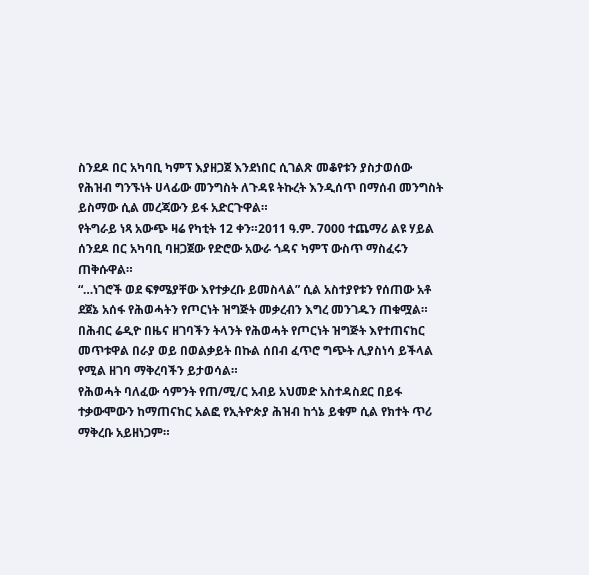ስንደዶ በር አካባቢ ካምፕ እያዘጋጀ እንደነበር ሲገልጽ መቆየቱን ያስታወሰው የሕዝብ ግንኙነት ሀላፊው መንግስት ለጉዳዩ ትኩረት እንዲሰጥ በማሰብ መንግስት ይስማው ሲል መረጃውን ይፋ አድርጉዋል።
የትግራይ ነጻ አውጭ ዛሬ የካቲት 12 ቀን።2011 ዓ.ም. 7000 ተጨማሪ ልዩ ሃይል ሰንደዶ በር አካባቢ ባዘጋጀው የድሮው አውራ ጎዳና ካምፕ ውስጥ ማስፈሩን ጠቅሱዋል።
“…ነገሮች ወደ ፍፃሜያቸው እየተቃረቡ ይመስላል” ሲል አስተያየቱን የሰጠው አቶ ደጀኔ አሰፋ የሕወሓትን የጦርነት ዝግጅት መቃረብን እግረ መንገዱን ጠቁሟል።
በሕብር ሬዲዮ በዜና ዘገባችን ትላንት የሕወሓት የጦርነት ዝግጅት እየተጠናከር መጥቱዋል በራያ ወይ በወልቃይት በኩል ሰበብ ፈጥሮ ግጭት ሊያስነሳ ይችላል የሚል ዘገባ ማቅረባችን ይታወሳል።
የሕወሓት ባለፈው ሳምንት የጠ/ሚ/ር አብይ አህመድ አስተዳስደር በይፋ ተቃውሞውን ከማጠናከር አልፎ የኢትዮጵያ ሕዝብ ከጎኔ ይቁም ሲል የክተት ጥሪ ማቅረቡ አይዘነጋም።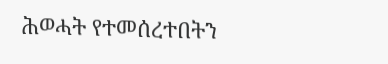ሕወሓት የተመሰረተበትን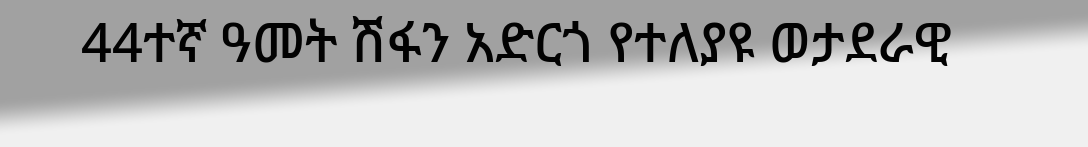44ተኛ ዓመት ሽፋን አድርጎ የተለያዩ ወታደራዊ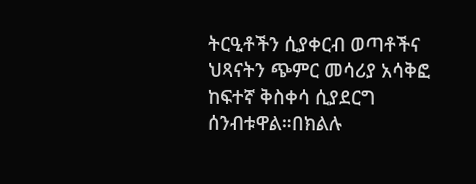ትርዒቶችን ሲያቀርብ ወጣቶችና ህጻናትን ጭምር መሳሪያ አሳቅፎ ከፍተኛ ቅስቀሳ ሲያደርግ ሰንብቱዋል።በክልሉ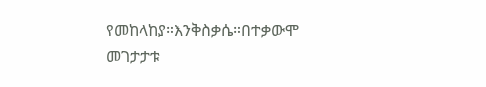የመከላከያ።እንቅስቃሴ።በተቃውሞ መገታታቱ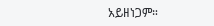አይዘነጋም።